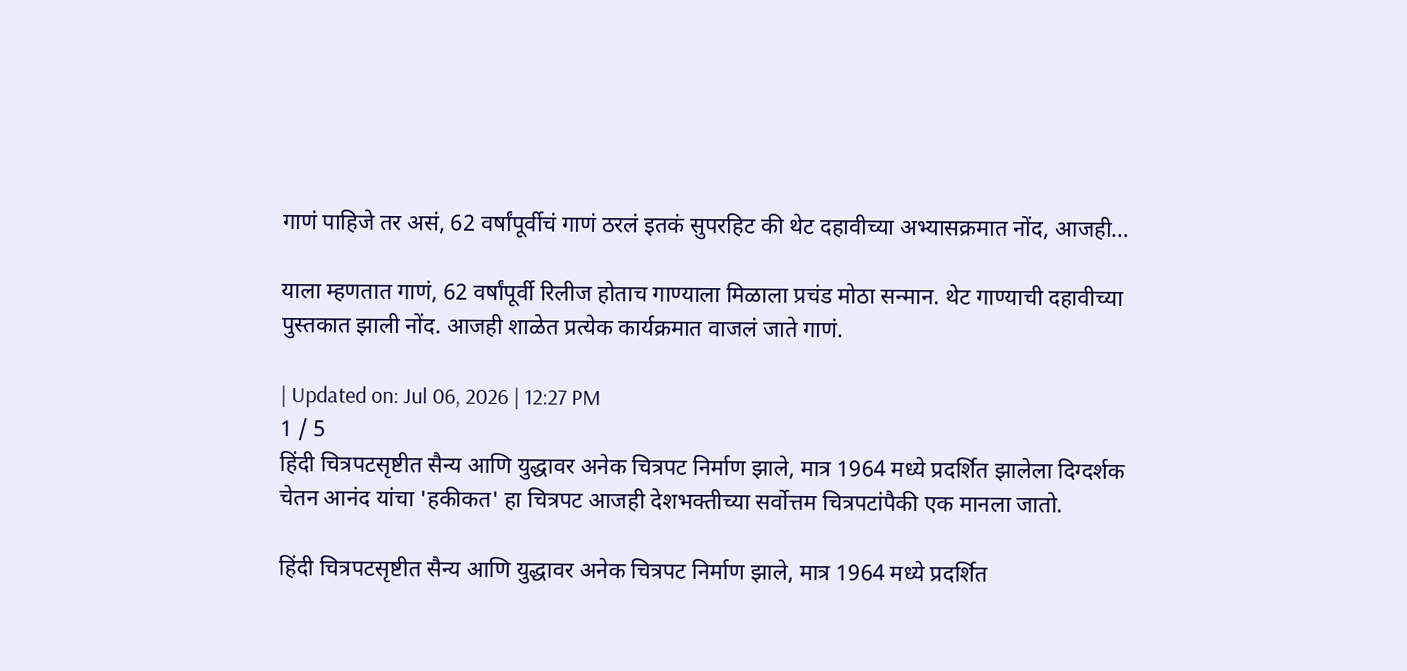गाणं पाहिजे तर असं, 62 वर्षांपूर्वीचं गाणं ठरलं इतकं सुपरहिट की थेट दहावीच्या अभ्यासक्रमात नोंद, आजही…

याला म्हणतात गाणं, 62 वर्षांपूर्वी रिलीज होताच गाण्याला मिळाला प्रचंड मोठा सन्मान. थेट गाण्याची दहावीच्या पुस्तकात झाली नोंद. आजही शाळेत प्रत्येक कार्यक्रमात वाजलं जाते गाणं.

| Updated on: Jul 06, 2026 | 12:27 PM
1 / 5
हिंदी चित्रपटसृष्टीत सैन्य आणि युद्धावर अनेक चित्रपट निर्माण झाले, मात्र 1964 मध्ये प्रदर्शित झालेला दिग्दर्शक चेतन आनंद यांचा 'हकीकत' हा चित्रपट आजही देशभक्तीच्या सर्वोत्तम चित्रपटांपैकी एक मानला जातो.

हिंदी चित्रपटसृष्टीत सैन्य आणि युद्धावर अनेक चित्रपट निर्माण झाले, मात्र 1964 मध्ये प्रदर्शित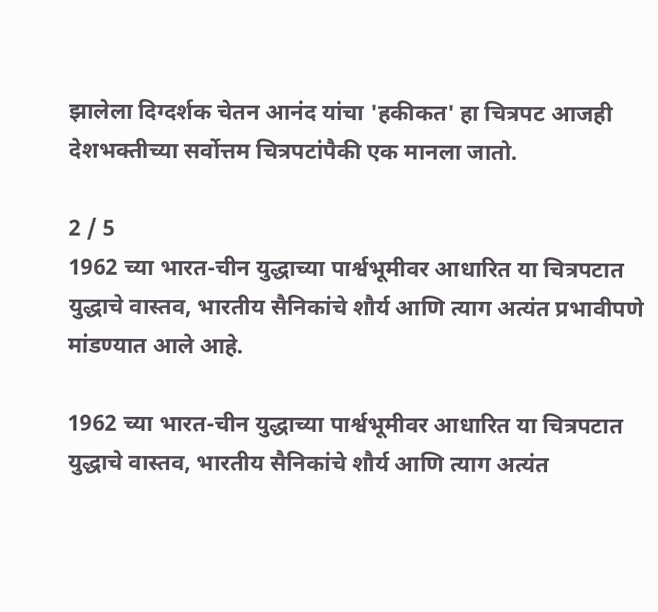झालेला दिग्दर्शक चेतन आनंद यांचा 'हकीकत' हा चित्रपट आजही देशभक्तीच्या सर्वोत्तम चित्रपटांपैकी एक मानला जातो.

2 / 5
1962 च्या भारत-चीन युद्धाच्या पार्श्वभूमीवर आधारित या चित्रपटात युद्धाचे वास्तव, भारतीय सैनिकांचे शौर्य आणि त्याग अत्यंत प्रभावीपणे मांडण्यात आले आहे.

1962 च्या भारत-चीन युद्धाच्या पार्श्वभूमीवर आधारित या चित्रपटात युद्धाचे वास्तव, भारतीय सैनिकांचे शौर्य आणि त्याग अत्यंत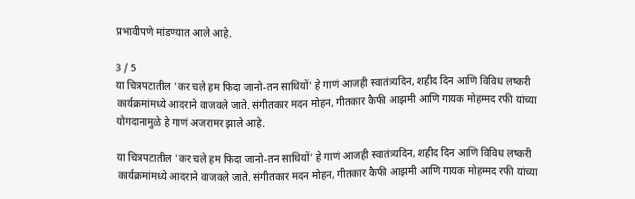प्रभावीपणे मांडण्यात आले आहे.

3 / 5
या चित्रपटातील 'कर चले हम फिदा जानो-तन साथियों' हे गाणं आजही स्वातंत्र्यदिन, शहीद दिन आणि विविध लष्करी कार्यक्रमांमध्ये आदराने वाजवले जाते. संगीतकार मदन मोहन, गीतकार कैफी आझमी आणि गायक मोहम्मद रफी यांच्या योगदानामुळे हे गाणं अजरामर झाले आहे.

या चित्रपटातील 'कर चले हम फिदा जानो-तन साथियों' हे गाणं आजही स्वातंत्र्यदिन, शहीद दिन आणि विविध लष्करी कार्यक्रमांमध्ये आदराने वाजवले जाते. संगीतकार मदन मोहन, गीतकार कैफी आझमी आणि गायक मोहम्मद रफी यांच्या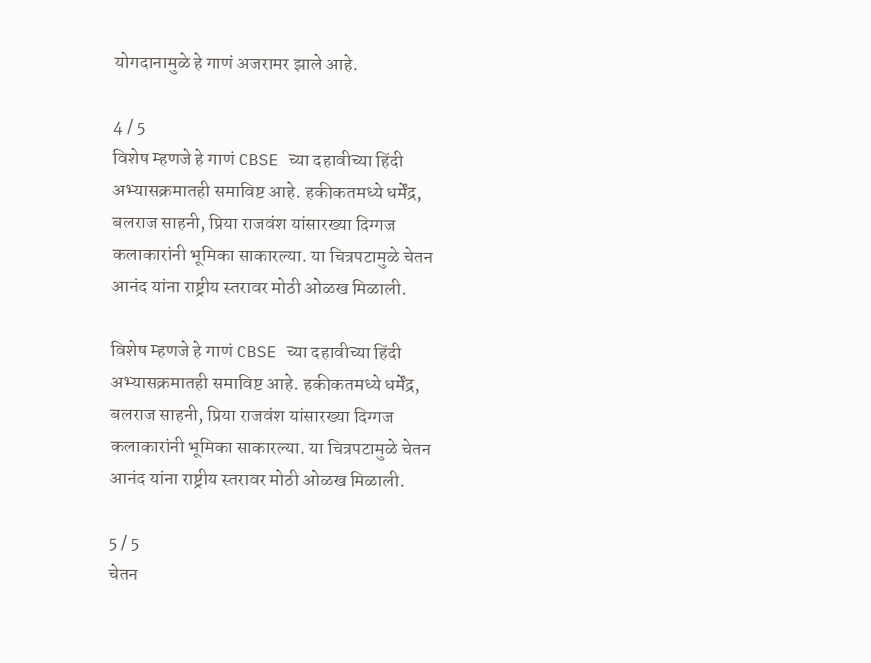योगदानामुळे हे गाणं अजरामर झाले आहे.

4 / 5
विशेष म्हणजे हे गाणं CBSE च्या दहावीच्या हिंदी अभ्यासक्रमातही समाविष्ट आहे. हकीकतमध्ये धर्मेंद्र, बलराज साहनी, प्रिया राजवंश यांसारख्या दिग्गज कलाकारांनी भूमिका साकारल्या. या चित्रपटामुळे चेतन आनंद यांना राष्ट्रीय स्तरावर मोठी ओळख मिळाली.

विशेष म्हणजे हे गाणं CBSE च्या दहावीच्या हिंदी अभ्यासक्रमातही समाविष्ट आहे. हकीकतमध्ये धर्मेंद्र, बलराज साहनी, प्रिया राजवंश यांसारख्या दिग्गज कलाकारांनी भूमिका साकारल्या. या चित्रपटामुळे चेतन आनंद यांना राष्ट्रीय स्तरावर मोठी ओळख मिळाली.

5 / 5
चेतन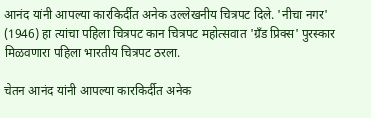आनंद यांनी आपल्या कारकिर्दीत अनेक उल्लेखनीय चित्रपट दिले. 'नीचा नगर' (1946) हा त्यांचा पहिला चित्रपट कान चित्रपट महोत्सवात 'ग्रँड प्रिक्स' पुरस्कार मिळवणारा पहिला भारतीय चित्रपट ठरला.

चेतन आनंद यांनी आपल्या कारकिर्दीत अनेक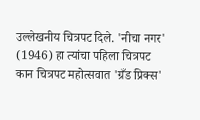उल्लेखनीय चित्रपट दिले. 'नीचा नगर' (1946) हा त्यांचा पहिला चित्रपट कान चित्रपट महोत्सवात 'ग्रँड प्रिक्स'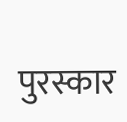पुरस्कार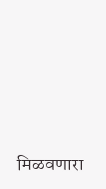मिळवणारा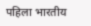पहिला भारतीय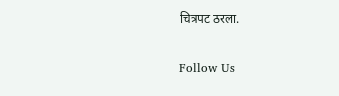चित्रपट ठरला.

Follow Us